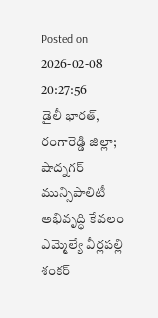Posted on 2026-02-08 20:27:56
డైలీ భారత్, రంగారెడ్డి జిల్లా; షాద్నగర్ మున్సిపాలిటీ అభివృద్ధి కేవలం ఎమ్మెల్యే వీర్లపల్లి శంకర్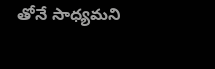తోనే సాధ్యమని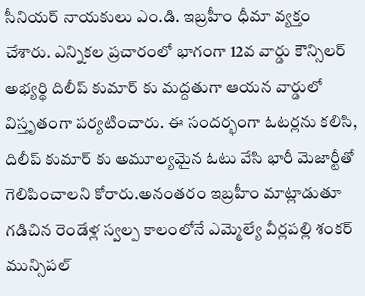సీనియర్ నాయకులు ఎం.డి. ఇబ్రహీం ధీమా వ్యక్తం చేశారు. ఎన్నికల ప్రచారంలో భాగంగా 12వ వార్డు కౌన్సిలర్ అభ్యర్థి దిలీప్ కుమార్ కు మద్దతుగా ఆయన వార్డులో విస్తృతంగా పర్యటించారు. ఈ సందర్భంగా ఓటర్లను కలిసి, దిలీప్ కుమార్ కు అమూల్యమైన ఓటు వేసి భారీ మెజార్టీతో గెలిపించాలని కోరారు.అనంతరం ఇబ్రహీం మాట్లాడుతూ గడిచిన రెండేళ్ల స్వల్ప కాలంలోనే ఎమ్మెల్యే వీర్లపల్లి శంకర్ మున్సిపల్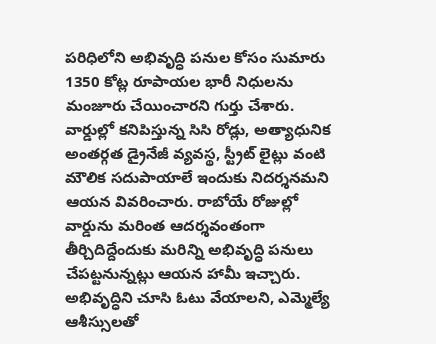పరిధిలోని అభివృద్ధి పనుల కోసం సుమారు 1350 కోట్ల రూపాయల భారీ నిధులను మంజూరు చేయించారని గుర్తు చేశారు. వార్డుల్లో కనిపిస్తున్న సిసి రోడ్లు, అత్యాధునిక అంతర్గత డ్రైనేజీ వ్యవస్థ, స్ట్రీట్ లైట్లు వంటి మౌలిక సదుపాయాలే ఇందుకు నిదర్శనమని ఆయన వివరించారు. రాబోయే రోజుల్లో వార్డును మరింత ఆదర్శవంతంగా తీర్చిదిద్దేందుకు మరిన్ని అభివృద్ధి పనులు చేపట్టనున్నట్లు ఆయన హామీ ఇచ్చారు. అభివృద్ధిని చూసి ఓటు వేయాలని, ఎమ్మెల్యే ఆశీస్సులతో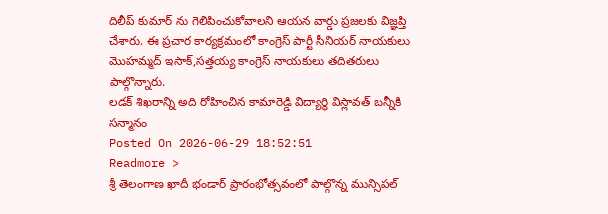దిలీప్ కుమార్ ను గెలిపించుకోవాలని ఆయన వార్డు ప్రజలకు విజ్ఞప్తి చేశారు. ఈ ప్రచార కార్యక్రమంలో కాంగ్రెస్ పార్టీ సీనియర్ నాయకులు మొహమ్మద్ ఇసాక్,సత్తయ్య కాంగ్రెస్ నాయకులు తదితరులు పాల్గొన్నారు.
లడక్ శిఖరాన్ని అది రోహించిన కామారెడ్డి విద్యార్థి విస్లావత్ బన్నీకి సన్మానం
Posted On 2026-06-29 18:52:51
Readmore >
శ్రీ తెలంగాణ ఖాదీ భండార్ ప్రారంభోత్సవంలో పాల్గొన్న మున్సిపల్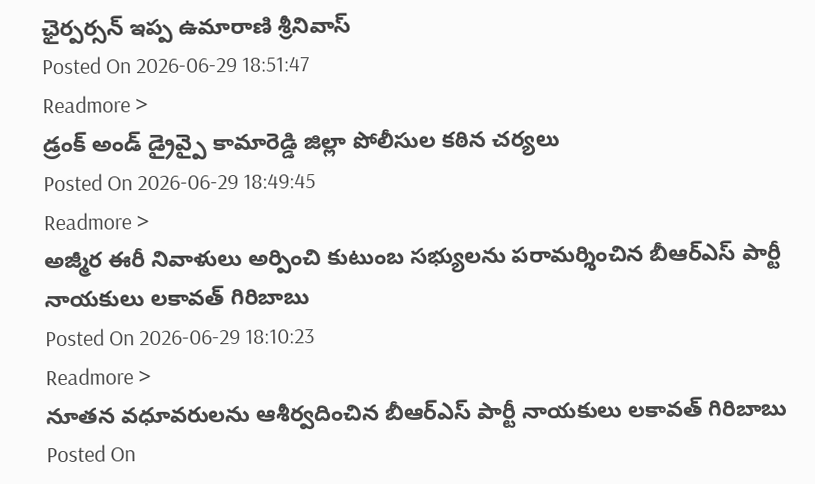ఛైర్పర్సన్ ఇప్ప ఉమారాణి శ్రీనివాస్
Posted On 2026-06-29 18:51:47
Readmore >
డ్రంక్ అండ్ డ్రైవ్పై కామారెడ్డి జిల్లా పోలీసుల కఠిన చర్యలు
Posted On 2026-06-29 18:49:45
Readmore >
అజ్మీర ఈరీ నివాళులు అర్పించి కుటుంబ సభ్యులను పరామర్శించిన బీఆర్ఎస్ పార్టీ నాయకులు లకావత్ గిరిబాబు
Posted On 2026-06-29 18:10:23
Readmore >
నూతన వధూవరులను ఆశీర్వదించిన బీఆర్ఎస్ పార్టీ నాయకులు లకావత్ గిరిబాబు
Posted On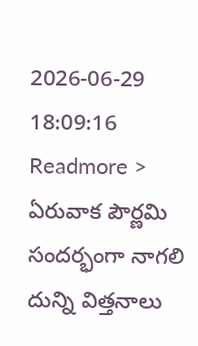2026-06-29 18:09:16
Readmore >
ఏరువాక పౌర్ణమి సందర్భంగా నాగలి దున్ని విత్తనాలు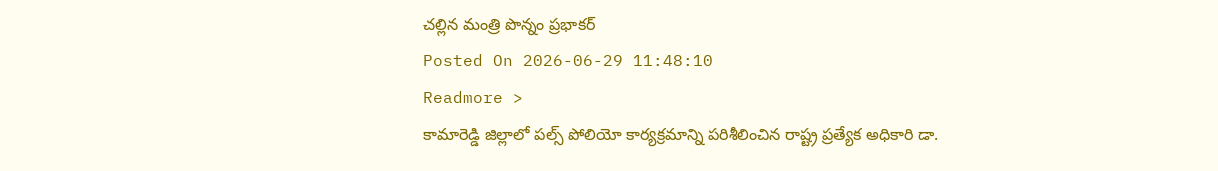చల్లిన మంత్రి పొన్నం ప్రభాకర్
Posted On 2026-06-29 11:48:10
Readmore >
కామారెడ్డి జిల్లాలో పల్స్ పోలియో కార్యక్రమాన్ని పరిశీలించిన రాష్ట్ర ప్రత్యేక అధికారి డా.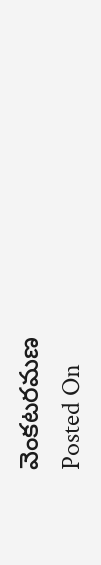వెంకటరమణ
Posted On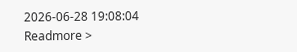2026-06-28 19:08:04
Readmore >